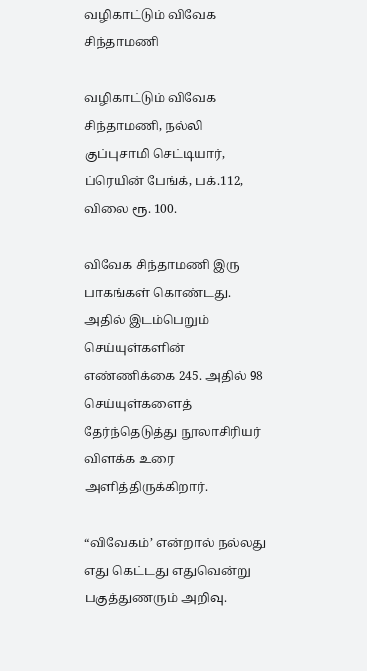வழிகாட்டும் விவேக சிந்தாமணி

வழிகாட்டும் விவேக சிந்தாமணி, நல்லி குப்புசாமி செட்டியார், ப்ரெயின் பேங்க், பக்.112, விலை ரூ. 100.

விவேக சிந்தாமணி இரு பாகங்கள் கொண்டது. அதில் இடம்பெறும் செய்யுள்களின் எண்ணிக்கை 245. அதில் 98 செய்யுள்களைத் தேர்ந்தெடுத்து நூலாசிரியர் விளக்க உரை அளித்திருக்கிறார்.

“விவேகம்’ என்றால் நல்லது எது கெட்டது எதுவென்று பகுத்துணரும் அறிவு.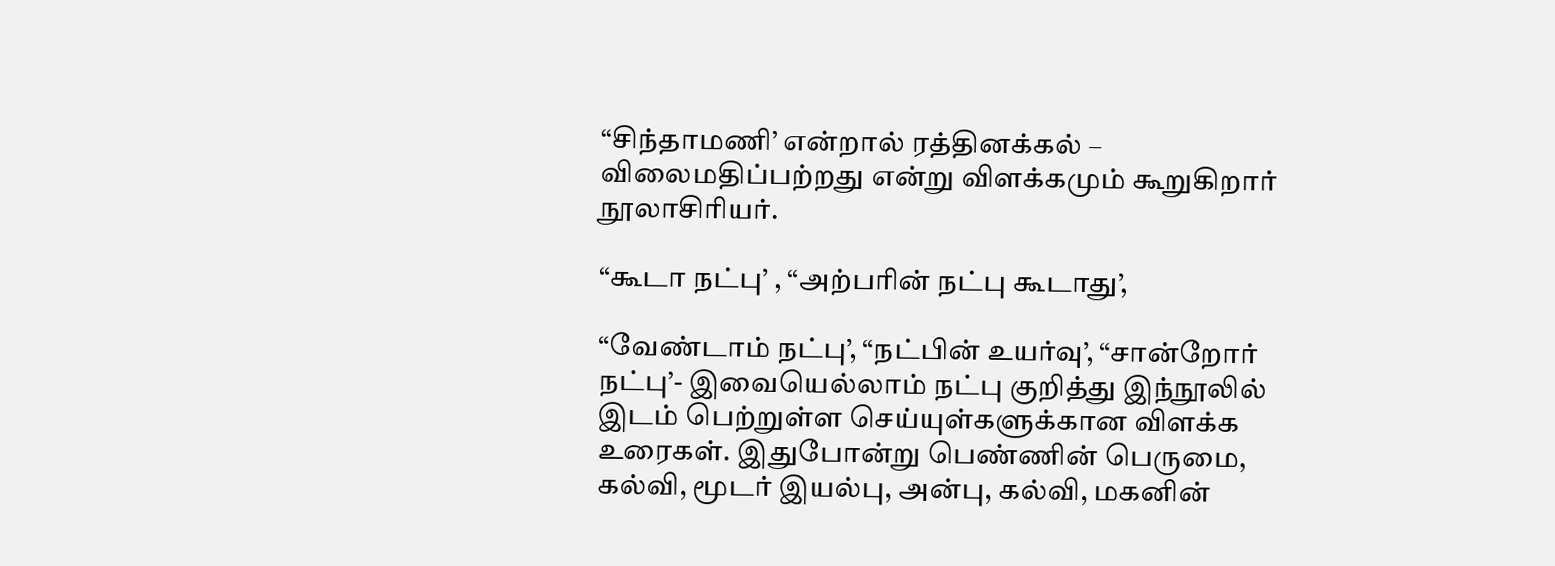“சிந்தாமணி’ என்றால் ரத்தினக்கல் – விலைமதிப்பற்றது என்று விளக்கமும் கூறுகிறார் நூலாசிரியர்.

“கூடா நட்பு’ , “அற்பரின் நட்பு கூடாது’,

“வேண்டாம் நட்பு’, “நட்பின் உயர்வு’, “சான்றோர் நட்பு’- இவையெல்லாம் நட்பு குறித்து இந்நூலில் இடம் பெற்றுள்ள செய்யுள்களுக்கான விளக்க உரைகள். இதுபோன்று பெண்ணின் பெருமை, கல்வி, மூடர் இயல்பு, அன்பு, கல்வி, மகனின்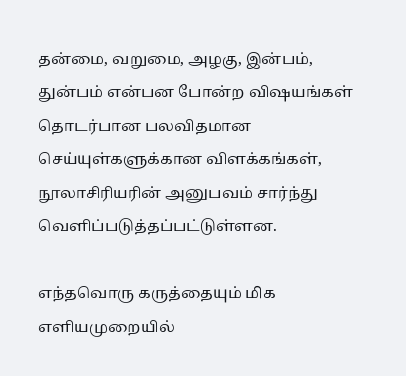தன்மை, வறுமை, அழகு, இன்பம், துன்பம் என்பன போன்ற விஷயங்கள் தொடர்பான பலவிதமான செய்யுள்களுக்கான விளக்கங்கள், நூலாசிரியரின் அனுபவம் சார்ந்து வெளிப்படுத்தப்பட்டுள்ளன.

எந்தவொரு கருத்தையும் மிக எளியமுறையில்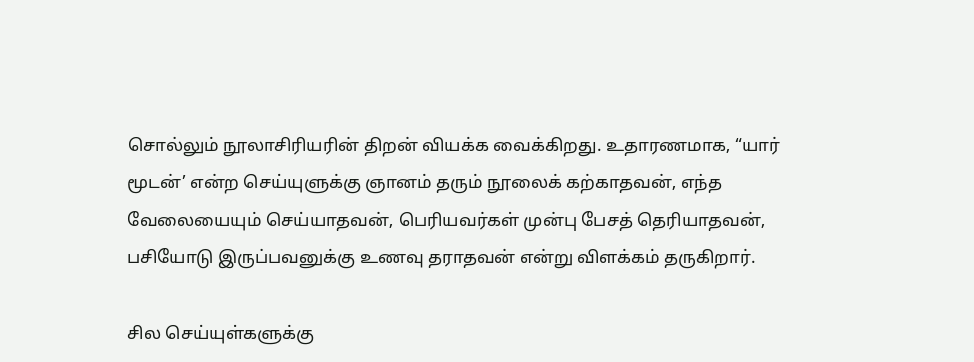சொல்லும் நூலாசிரியரின் திறன் வியக்க வைக்கிறது. உதாரணமாக, “யார் மூடன்’ என்ற செய்யுளுக்கு ஞானம் தரும் நூலைக் கற்காதவன், எந்த வேலையையும் செய்யாதவன், பெரியவர்கள் முன்பு பேசத் தெரியாதவன், பசியோடு இருப்பவனுக்கு உணவு தராதவன் என்று விளக்கம் தருகிறார்.

சில செய்யுள்களுக்கு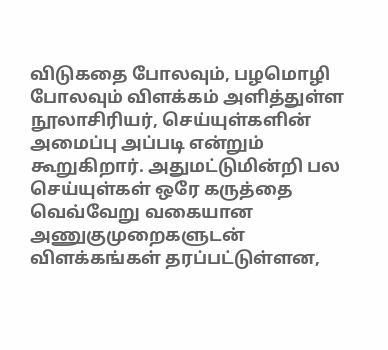விடுகதை போலவும், பழமொழி போலவும் விளக்கம் அளித்துள்ள நூலாசிரியர், செய்யுள்களின் அமைப்பு அப்படி என்றும் கூறுகிறார். அதுமட்டுமின்றி பல செய்யுள்கள் ஒரே கருத்தை வெவ்வேறு வகையான அணுகுமுறைகளுடன் விளக்கங்கள் தரப்பட்டுள்ளன,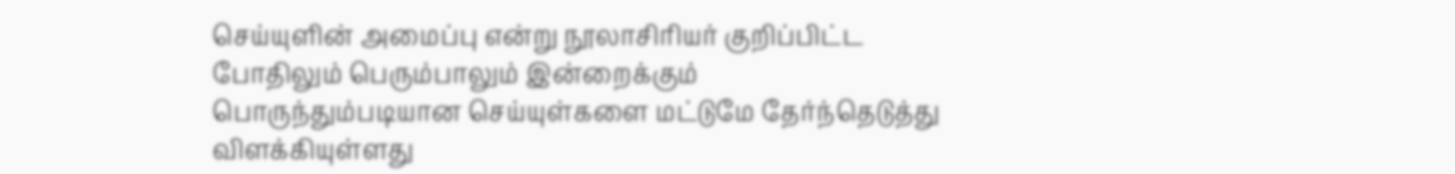செய்யுளின் அமைப்பு என்று நூலாசிரியர் குறிப்பிட்ட போதிலும் பெரும்பாலும் இன்றைக்கும் பொருந்தும்படியான செய்யுள்களை மட்டுமே தேர்ந்தெடுத்து விளக்கியுள்ளது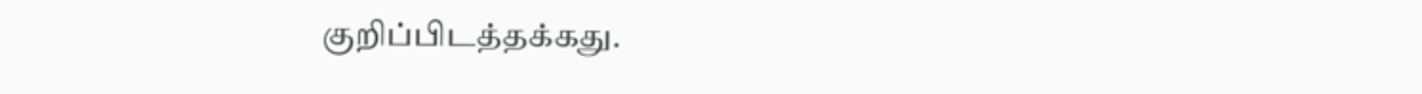குறிப்பிடத்தக்கது.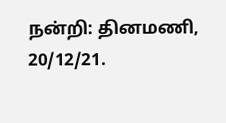நன்றி: தினமணி, 20/12/21.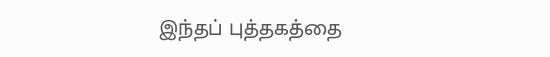இந்தப் புத்தகத்தை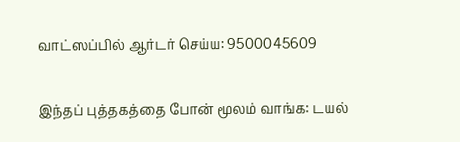வாட்ஸப்பில் ஆர்டர் செய்ய: 9500045609

இந்தப் புத்தகத்தை போன் மூலம் வாங்க: டயல்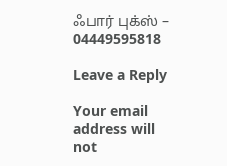ஃபார் புக்ஸ் – 04449595818

Leave a Reply

Your email address will not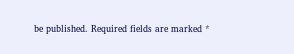be published. Required fields are marked *